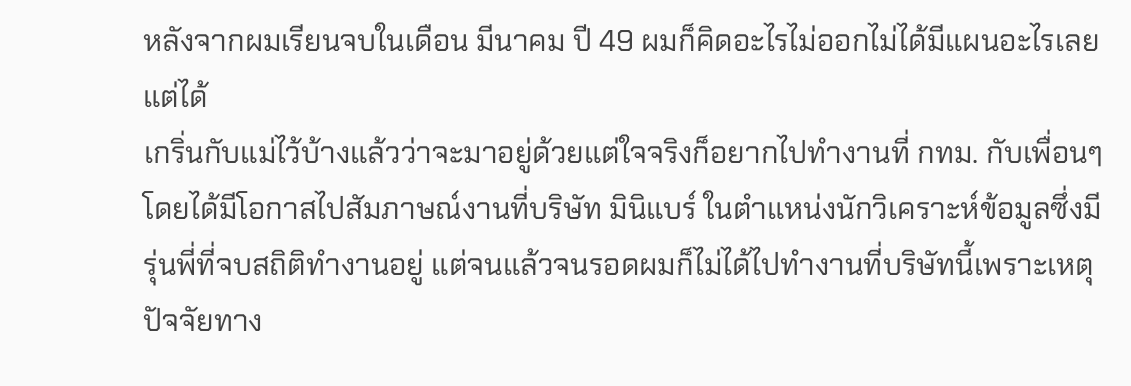หลังจากผมเรียนจบในเดือน มีนาคม ปี 49 ผมก็คิดอะไรไม่ออกไม่ได้มีแผนอะไรเลยแต่ได้
เกริ่นกับแม่ไว้บ้างแล้วว่าจะมาอยู่ด้วยแต่ใจจริงก็อยากไปทำงานที่ กทม. กับเพื่อนๆโดยได้มีโอกาสไปสัมภาษณ์งานที่บริษัท มินิแบร์ ในตำแหน่งนักวิเคราะห์ข้อมูลซึ่งมีรุ่นพี่ที่จบสถิติทำงานอยู่ แต่จนแล้วจนรอดผมก็ไม่ได้ไปทำงานที่บริษัทนี้เพราะเหตุปัจจัยทาง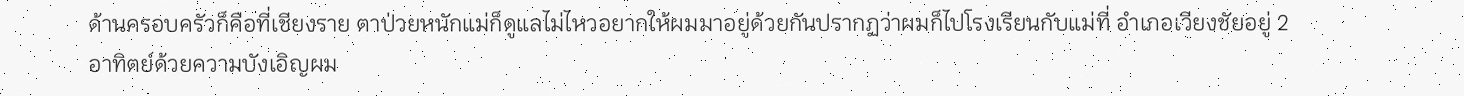ด้านครอบครัวก็คือที่เชียงราย ตาป่วยหนักแม่ก็ดูแลไม่ไหวอยากให้ผมมาอยู่ด้วยกันปรากฏว่าผมก็ไปโรงเรียนกับแม่ที่ อำเภอเวียงชัยอยู่ 2 อาทิตย์ด้วยความบังเอิญผม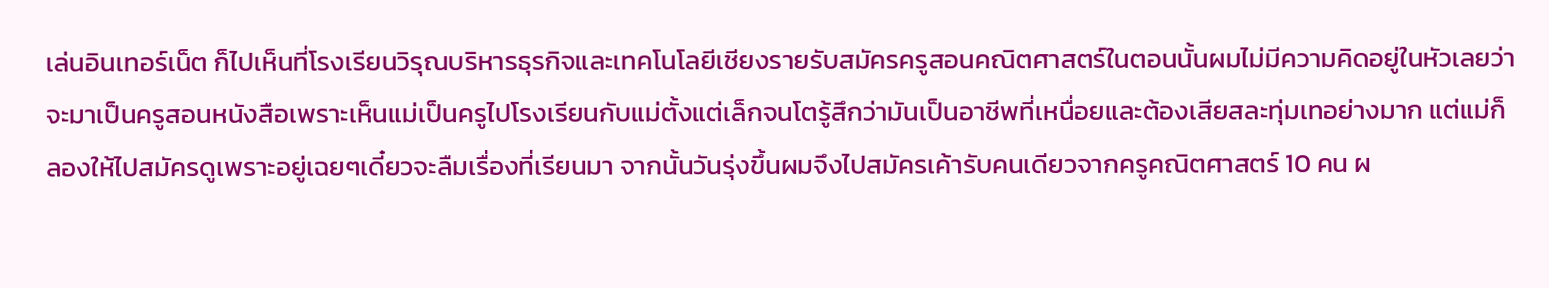เล่นอินเทอร์เน็ต ก็ไปเห็นที่โรงเรียนวิรุณบริหารธุรกิจและเทคโนโลยีเชียงรายรับสมัครครูสอนคณิตศาสตร์ในตอนนั้นผมไม่มีความคิดอยู่ในหัวเลยว่าจะมาเป็นครูสอนหนังสือเพราะเห็นแม่เป็นครูไปโรงเรียนกับแม่ตั้งแต่เล็กจนโตรู้สึกว่ามันเป็นอาชีพที่เหนื่อยและต้องเสียสละทุ่มเทอย่างมาก แต่แม่ก็ลองให้ไปสมัครดูเพราะอยู่เฉยๆเดี๋ยวจะลืมเรื่องที่เรียนมา จากนั้นวันรุ่งขึ้นผมจึงไปสมัครเค้ารับคนเดียวจากครูคณิตศาสตร์ 10 คน ผ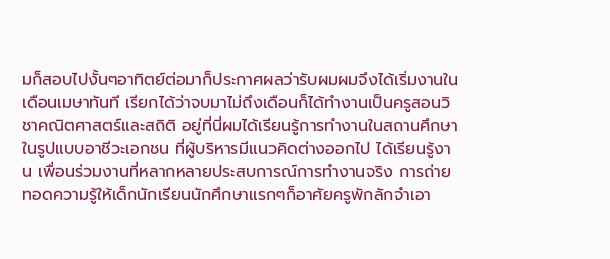มก็สอบไปงั้นๆอาทิตย์ต่อมาก็ประกาศผลว่ารับผมผมจึงได้เริ่มงานในเดือนเมษาทันที เรียกได้ว่าจบมาไม่ถึงเดือนก็ได้ทำงานเป็นครูสอนวิชาคณิตศาสตร์และสถิติ อยู่ที่นี่ผมได้เรียนรู้การทำงานในสถานศึกษาในรูปแบบอาชีวะเอกชน ที่ผู้บริหารมีแนวคิดต่างออกไป ได้เรียนรู้งาน เพื่อนร่วมงานที่หลากหลายประสบการณ์การทำงานจริง การถ่ายทอดความรู้ให้เด็กนักเรียนนักศึกษาแรกๆก็อาศัยครูพักลักจำเอา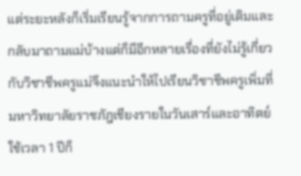แต่ระยะหลังก็เริ่มเรียนรู้จากการถามครูที่อยู่เดิมและกลับมาถามแม่บ้างแต่ก็มีอีกหลายเรื่องที่ยังไม่รู้เกี่ยวกับวิชาชีพครูแม่จึงแนะนำให้ไปเรียนวิชาชีพครูเพิ่มที่มหาวิทยาลัยราชภัฎเชียงรายในวันเสาร์และอาทิตย์ใช้เวลา 1 ปีก็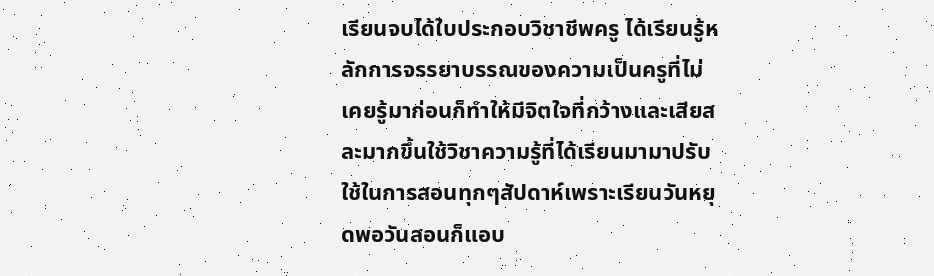เรียนจบได้ใบประกอบวิชาชีพครู ได้เรียนรู้หลักการจรรยาบรรณของความเป็นครูที่ไม่เคยรู้มาก่อนก็ทำให้มีจิตใจที่กว้างและเสียสละมากขึ้นใช้วิชาความรู้ที่ได้เรียนมามาปรับใช้ในการสอนทุกๆสัปดาห์เพราะเรียนวันหยุดพอวันสอนก็แอบ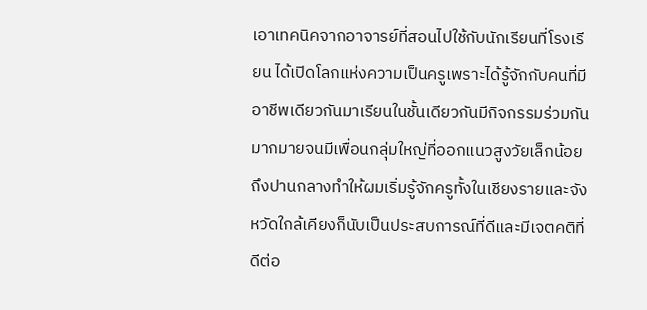เอาเทคนิคจากอาจารย์ที่สอนไปใช้กับนักเรียนที่โรงเรียน ได้เปิดโลกแห่งความเป็นครูเพราะได้รู้จักกับคนที่มีอาชีพเดียวกันมาเรียนในชั้นเดียวกันมีกิจกรรมร่วมกันมากมายจนมีเพื่อนกลุ่มใหญ่ที่ออกแนวสูงวัยเล็กน้อยถึงปานกลางทำให้ผมเริ่มรู้จักครูทั้งในเชียงรายและจังหวัดใกล้เคียงก็นับเป็นประสบการณ์ที่ดีและมีเจตคติที่ดีต่อ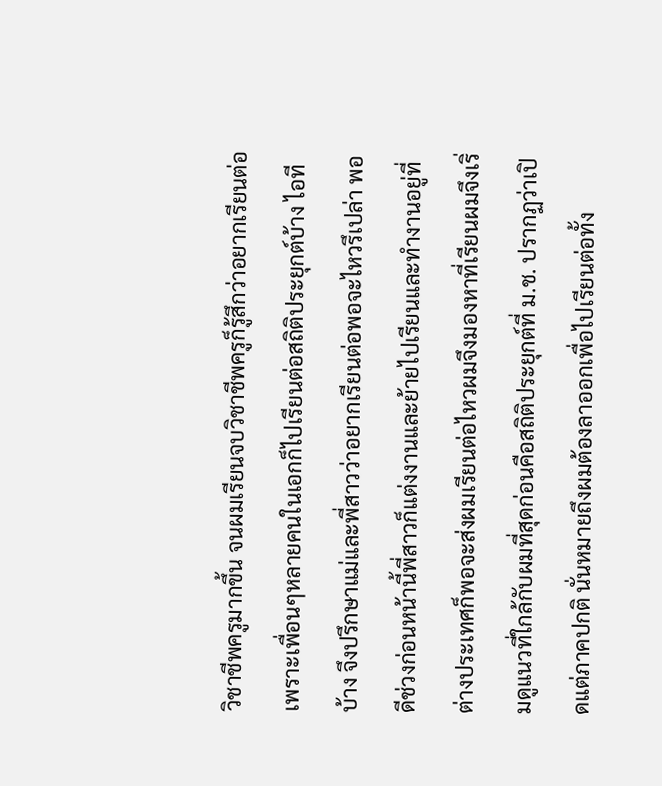วิชาชีพครูมากขึ้น จนผมเรียนจบวิชาชีพครูก็รู้สึกว่าอยากเรียนต่อเพราะเพื่อนๆหลายคนในเอกก็ไปเรียนต่อสถิติประยุกต์บ้าง ไอทีบ้าง จึงปรึกษาแม่และพี่สาวว่าอยากเรียนต่อพอจะไหวรึเปล่า พอดีช่วงก่อนหน้านี้พี่สาวก็แต่งงานและย้ายไปเรียนและทำงานอยู่ที่ต่างประเทศก็พอจะส่งผมเรียนต่อไหวผมจึงมองหาที่เรียนผมจึงเริ่มดูแนวที่ใกล้กับผมที่สุดก่อนคือสถิติประยุกต์ที่ ม.ช. ปรากฏว่าเปิดแต่ภาคปกติ นั่นหมายถึงผมต้องลาออกเพื่อไปเรียนต่อทั้ง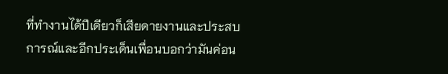ที่ทำงานได้ปีเดียวก็เสียดายงานและประสบการณ์และอีกประเด็นเพื่อนบอกว่ามันค่อน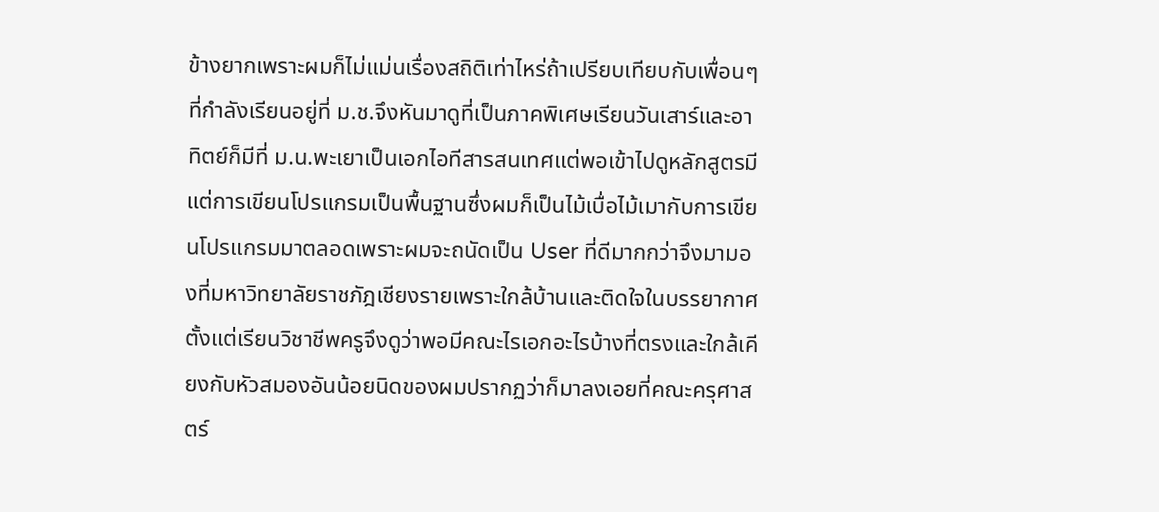ข้างยากเพราะผมก็ไม่แม่นเรื่องสถิติเท่าไหร่ถ้าเปรียบเทียบกับเพื่อนๆที่กำลังเรียนอยู่ที่ ม.ช.จึงหันมาดูที่เป็นภาคพิเศษเรียนวันเสาร์และอาทิตย์ก็มีที่ ม.น.พะเยาเป็นเอกไอทีสารสนเทศแต่พอเข้าไปดูหลักสูตรมีแต่การเขียนโปรแกรมเป็นพื้นฐานซึ่งผมก็เป็นไม้เบื่อไม้เมากับการเขียนโปรแกรมมาตลอดเพราะผมจะถนัดเป็น User ที่ดีมากกว่าจึงมามองที่มหาวิทยาลัยราชภัฎเชียงรายเพราะใกล้บ้านและติดใจในบรรยากาศตั้งแต่เรียนวิชาชีพครูจึงดูว่าพอมีคณะไรเอกอะไรบ้างที่ตรงและใกล้เคียงกับหัวสมองอันน้อยนิดของผมปรากฏว่าก็มาลงเอยที่คณะครุศาสตร์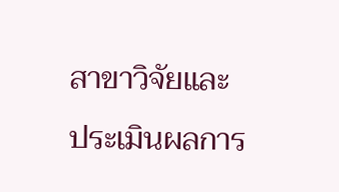สาขาวิจัยและประเมินผลการ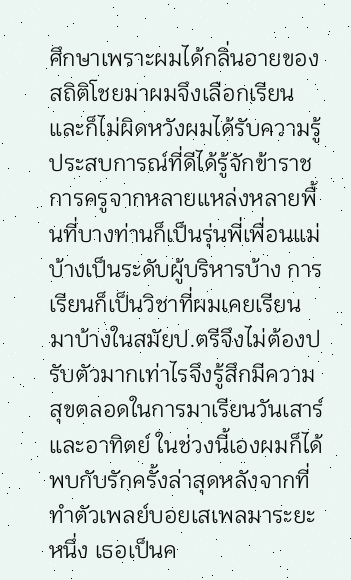ศึกษาเพราะผมได้กลิ่นอายของสถิติโชยมาผมจึงเลือกเรียนและก็ไม่ผิดหวังผมได้รับความรู้ประสบการณ์ที่ดีได้รู้จักข้าราชการครูจากหลายแหล่งหลายพื้นที่บางท่านก็เป็นรุ่นพี่เพื่อนแม่บ้างเป็นระดับผู้บริหารบ้าง การเรียนก็เป็นวิชาที่ผมเคยเรียนมาบ้างในสมัยป.ตรีจึงไม่ต้องปรับตัวมากเท่าไรจึงรู้สึกมีความสุขตลอดในการมาเรียนวันเสาร์และอาทิตย์ ในช่วงนี้เองผมก็ได้พบกับรักครั้งล่าสุดหลังจากที่ทำตัวเพลย์บอยเสเพลมาระยะหนึ่ง เธอเป็นค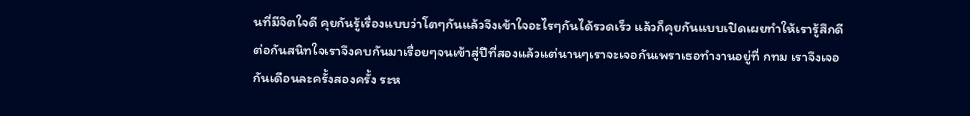นที่มีจิตใจดี คุยกันรู้เรื่องแบบว่าโตๆกันแล้วจึงเข้าใจอะไรๆกันได้รวดเร็ว แล้วก็คุยกันแบบเปิดเผยทำให้เรารู้สึกดีต่อกันสนิทใจเราจึงคบกันมาเรื่อยๆจนเข้าสู่ปีที่สองแล้วแต่นานๆเราจะเจอกันเพราเธอทำงานอยู่ที่ กทม เราจึงเจอกันเดือนละครั้งสองครั้ง ระห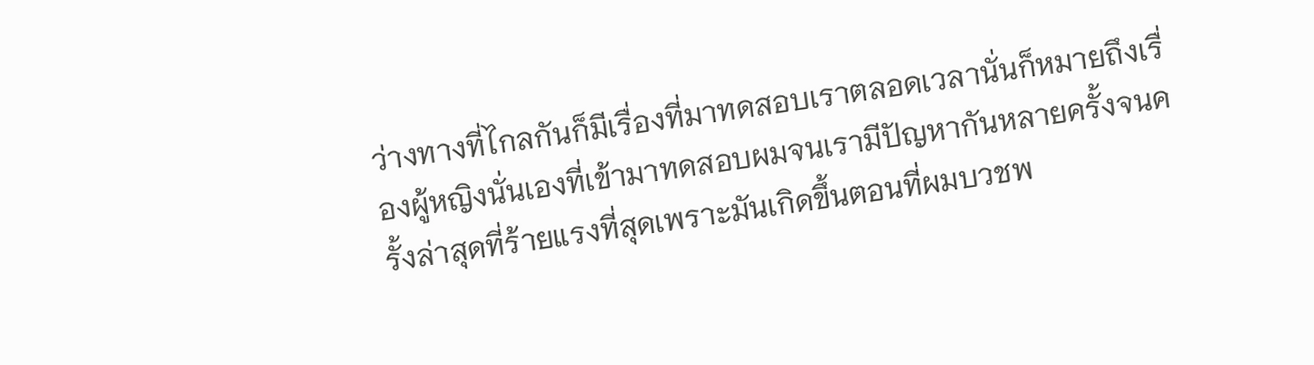ว่างทางที่ไกลกันก็มีเรื่องที่มาทดสอบเราตลอดเวลานั่นก็หมายถึงเรื่องผู้หญิงนั่นเองที่เข้ามาทดสอบผมจนเรามีปัญหากันหลายครั้งจนครั้งล่าสุดที่ร้ายแรงที่สุดเพราะมันเกิดขึ้นตอนที่ผมบวชพ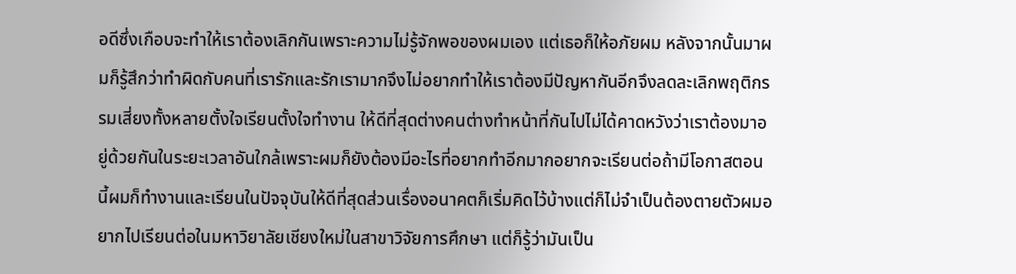อดีซึ่งเกือบจะทำให้เราต้องเลิกกันเพราะความไม่รู้จักพอของผมเอง แต่เธอก็ให้อภัยผม หลังจากนั้นมาผมก็รู้สึกว่าทำผิดกับคนที่เรารักและรักเรามากจึงไม่อยากทำให้เราต้องมีปัญหากันอีกจึงลดละเลิกพฤติกรรมเสี่ยงทั้งหลายตั้งใจเรียนตั้งใจทำงาน ให้ดีที่สุดต่างคนต่างทำหน้าที่กันไปไม่ได้คาดหวังว่าเราต้องมาอยู่ด้วยกันในระยะเวลาอันใกล้เพราะผมก็ยังต้องมีอะไรที่อยากทำอีกมากอยากจะเรียนต่อถ้ามีโอกาสตอนนี้ผมก็ทำงานและเรียนในปัจจุบันให้ดีที่สุดส่วนเรื่องอนาคตก็เริ่มคิดไว้บ้างแต่ก็ไม่จำเป็นต้องตายตัวผมอยากไปเรียนต่อในมหาวิยาลัยเชียงใหม่ในสาขาวิจัยการศึกษา แต่ก็รู้ว่ามันเป็น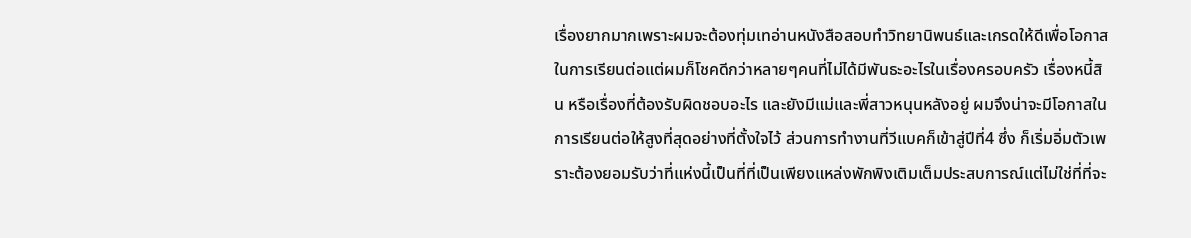เรื่องยากมากเพราะผมจะต้องทุ่มเทอ่านหนังสือสอบทำวิทยานิพนธ์และเกรดให้ดีเพื่อโอกาสในการเรียนต่อแต่ผมก็โชคดีกว่าหลายๆคนที่ไม่ได้มีพันธะอะไรในเรื่องครอบครัว เรื่องหนี้สิน หรือเรื่องที่ต้องรับผิดชอบอะไร และยังมีแม่และพี่สาวหนุนหลังอยู่ ผมจึงน่าจะมีโอกาสในการเรียนต่อให้สูงที่สุดอย่างที่ตั้งใจไว้ ส่วนการทำงานที่วีแบคก็เข้าสู่ปีที่4 ซึ่ง ก็เริ่มอิ่มตัวเพราะต้องยอมรับว่าที่แห่งนี้เป็นที่ที่เป็นเพียงแหล่งพักพิงเติมเต็มประสบการณ์แต่ไม่ใช่ที่ที่จะ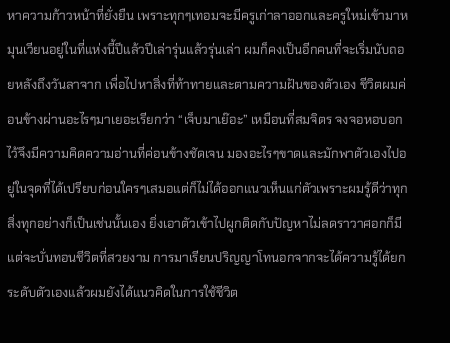หาความก้าวหน้าที่ยั่งยืน เพราะทุกๆเทอมจะมีครูเก่าลาออกและครูใหม่เข้ามาหมุนเวียนอยู่ในที่แห่งนี้ปีแล้วปีเล่ารุ่นแล้วรุ่นเล่า ผมก็คงเป็นอีกคนที่จะเริ่มนับถอยหลังถึงวันลาจาก เพื่อไปหาสิ่งที่ท้าทายและตามความฝันของตัวเอง ชีวิตผมค่อนข้างผ่านอะไรๆมาเยอะเรียกว่า “เจ็บมาเย๊อะ” เหมือนที่สมจิตร จงจอหอบอกไว้จึงมีความคิดความอ่านที่ค่อนข้างชัดเจน มองอะไรๆขาดและมักพาตัวเองไปอยู่ในจุดที่ได้เปรียบก่อนใครๆเสมอแต่ก็ไม่ได้ออกแนวเห็นแก่ตัวเพราะผมรู้ดีว่าทุกสิ่งทุกอย่างก็เป็นเช่นนั้นเอง ยิ่งเอาตัวเข้าไปผูกติดกับปัญหาไม่ลดราวาศอกก็มีแต่จะบั่นทอนชีวิตที่สวยงาม การมาเรียนปริญญาโทนอกจากจะได้ความรู้ได้ยกระดับตัวเองแล้วผมยังได้แนวคิดในการใช้ชีวิต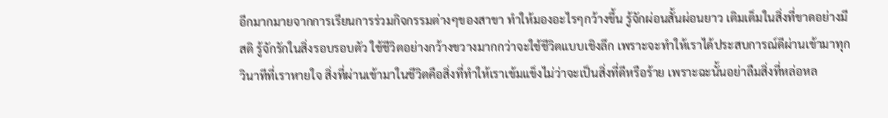อีกมากมายจากการเรียนการร่วมกิจกรรมต่างๆของสาขา ทำให้มองอะไรๆกว้างขึ้น รู้จักผ่อนสั้นผ่อนยาว เติมเต็มในสิ่งที่ขาดอย่างมีสติ รู้จักรักในสิ่งรอบรอบตัว ใช้ชีวิตอย่างกว้างขวางมากกว่าจะใช้ชีวิตแบบเชิงลึก เพราะจะทำให้เราได้ประสบการณ์ดีผ่านเข้ามาทุกวินาทีที่เราหายใจ สิ่งที่ผ่านเข้ามาในชีวิตคือสิ่งที่ทำให้เราเข้มแข็งไม่ว่าจะเป็นสิ่งที่ดีหรือร้าย เพราะฉะนั้นอย่าลืมสิ่งที่หล่อหล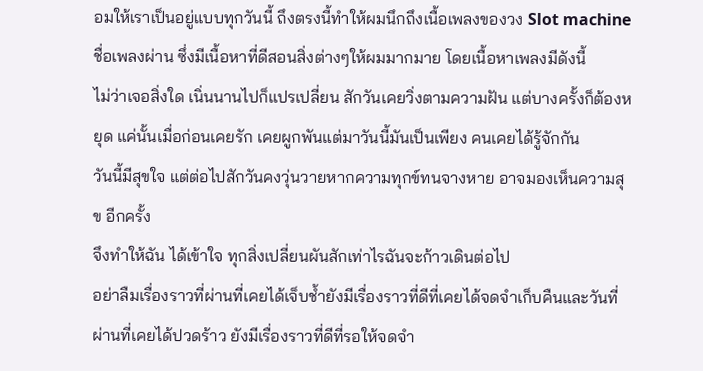อมให้เราเป็นอยู่แบบทุกวันนี้ ถึงตรงนี้ทำให้ผมนึกถึงเนื้อเพลงของวง Slot machine ชื่อเพลงผ่าน ซึ่งมีเนื้อหาที่ดีสอนสิ่งต่างๆให้ผมมากมาย โดยเนื้อหาเพลงมีดังนี้
ไม่ว่าเจอสิ่งใด เนิ่นนานไปก็แปรเปลี่ยน สักวันเคยวิ่งตามความฝัน แต่บางครั้งก็ต้องหยุด แค่นั้นเมื่อก่อนเคยรัก เคยผูกพันแต่มาวันนี้มันเป็นเพียง คนเคยได้รู้จักกัน
วันนี้มีสุขใจ แต่ต่อไปสักวันคงวุ่นวายหากความทุกข์ทนจางหาย อาจมองเห็นความสุข อีกครั้ง
จึงทำให้ฉัน ได้เข้าใจ ทุกสิ่งเปลี่ยนผันสักเท่าไรฉันจะก้าวเดินต่อไป
อย่าลืมเรื่องราวที่ผ่านที่เคยได้เจ็บช้ำยังมีเรื่องราวที่ดีที่เคยได้จดจำเก็บคืนและวันที่ผ่านที่เคยได้ปวดร้าว ยังมีเรื่องราวที่ดีที่รอให้จดจำ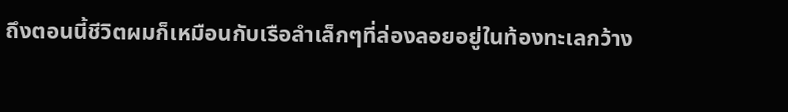ถึงตอนนี้ชีวิตผมก็เหมือนกับเรือลำเล็กๆที่ล่องลอยอยู่ในท้องทะเลกว้าง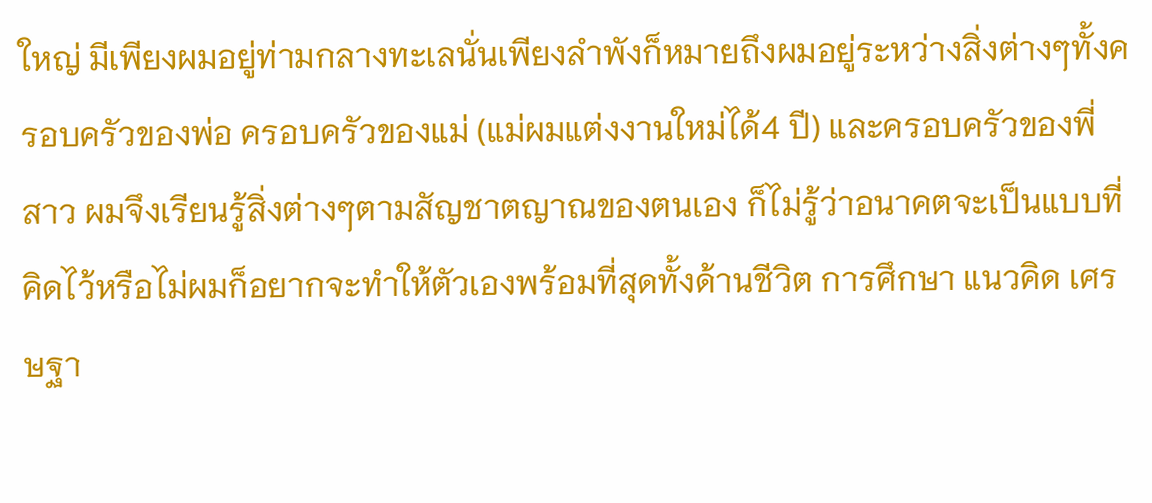ใหญ่ มีเพียงผมอยู่ท่ามกลางทะเลนั่นเพียงลำพังก็หมายถึงผมอยู่ระหว่างสิ่งต่างๆทั้งครอบครัวของพ่อ ครอบครัวของแม่ (แม่ผมแต่งงานใหม่ได้4 ปี) และครอบครัวของพี่สาว ผมจึงเรียนรู้สิ่งต่างๆตามสัญชาตญาณของตนเอง ก็ไม่รู้ว่าอนาคตจะเป็นแบบที่คิดไว้หรือไม่ผมก็อยากจะทำให้ตัวเองพร้อมที่สุดทั้งด้านชีวิต การศึกษา แนวคิด เศรษฐา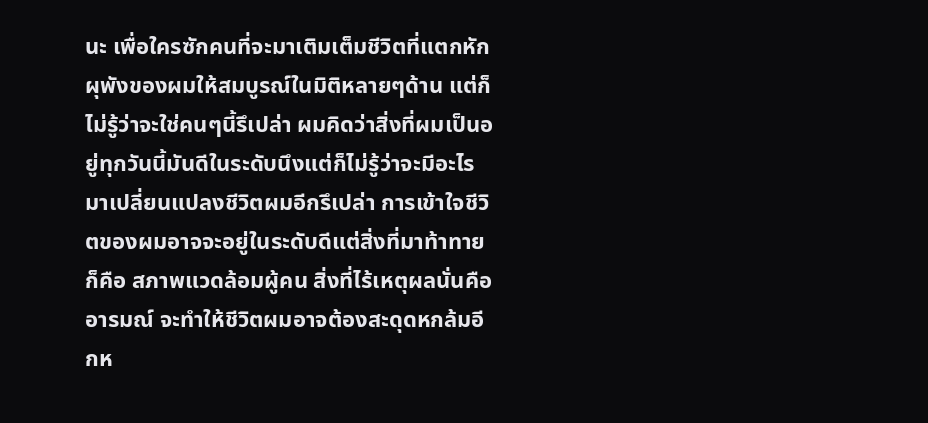นะ เพื่อใครซักคนที่จะมาเติมเต็มชีวิตที่แตกหักผุพังของผมให้สมบูรณ์ในมิติหลายๆด้าน แต่ก็ไม่รู้ว่าจะใช่คนๆนี้รึเปล่า ผมคิดว่าสิ่งที่ผมเป็นอยู่ทุกวันนี้มันดีในระดับนึงแต่ก็ไม่รู้ว่าจะมีอะไรมาเปลี่ยนแปลงชีวิตผมอีกรึเปล่า การเข้าใจชีวิตของผมอาจจะอยู่ในระดับดีแต่สิ่งที่มาท้าทายก็คือ สภาพแวดล้อมผู้คน สิ่งที่ไร้เหตุผลนั่นคืออารมณ์ จะทำให้ชีวิตผมอาจต้องสะดุดหกล้มอีกห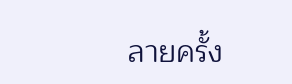ลายครั้ง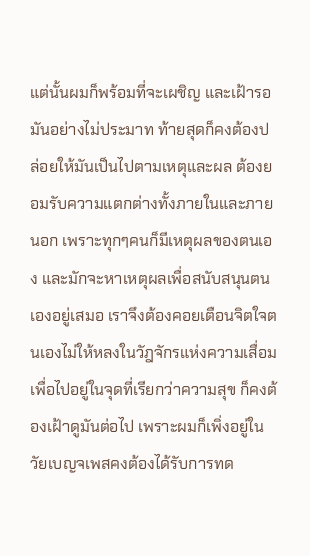แต่นั้นผมก็พร้อมที่จะเผชิญ และเฝ้ารอมันอย่างไม่ประมาท ท้ายสุดก็คงต้องปล่อยให้มันเป็นไปตามเหตุและผล ต้องยอมรับความแตกต่างทั้งภายในและภายนอก เพราะทุกๆคนก็มีเหตุผลของตนเอง และมักจะหาเหตุผลเพื่อสนับสนุนตนเองอยู่เสมอ เราจึงต้องคอยเตือนจิตใจตนเองไม่ให้หลงในวัฎจักรแห่งความเสื่อมเพื่อไปอยู่ในจุดที่เรียกว่าความสุข ก็คงต้องเฝ้าดูมันต่อไป เพราะผมก็เพิ่งอยู่ในวัยเบญจเพสคงต้องได้รับการทด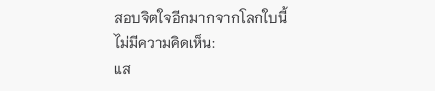สอบจิตใจอีกมากจากโลกใบนี้
ไม่มีความคิดเห็น:
แส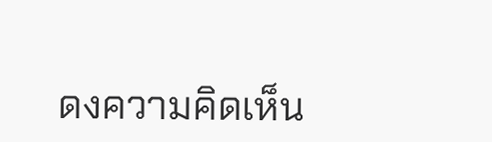ดงความคิดเห็น